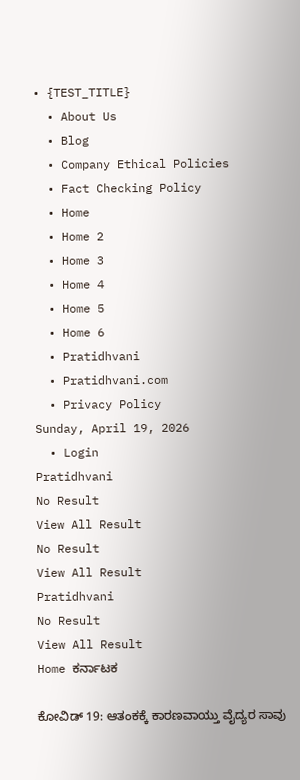• {TEST_TITLE}
  • About Us
  • Blog
  • Company Ethical Policies
  • Fact Checking Policy
  • Home
  • Home 2
  • Home 3
  • Home 4
  • Home 5
  • Home 6
  • Pratidhvani
  • Pratidhvani.com
  • Privacy Policy
Sunday, April 19, 2026
  • Login
Pratidhvani
No Result
View All Result
No Result
View All Result
Pratidhvani
No Result
View All Result
Home ಕರ್ನಾಟಕ

ಕೋವಿಡ್ 19: ಆತಂಕಕ್ಕೆ ಕಾರಣವಾಯ್ತು ವೈದ್ಯರ ಸಾವು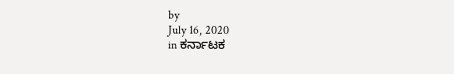by
July 16, 2020
in ಕರ್ನಾಟಕ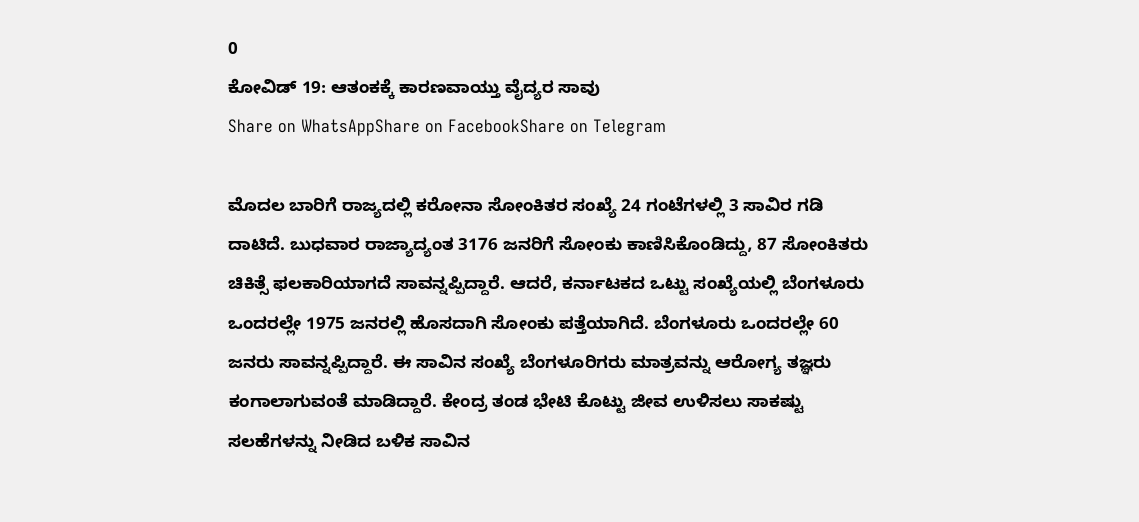0
ಕೋವಿಡ್ 19: ಆತಂಕಕ್ಕೆ ಕಾರಣವಾಯ್ತು ವೈದ್ಯರ ಸಾವು
Share on WhatsAppShare on FacebookShare on Telegram

ಮೊದಲ ಬಾರಿಗೆ ರಾಜ್ಯದಲ್ಲಿ ಕರೋನಾ ಸೋಂಕಿತರ ಸಂಖ್ಯೆ 24 ಗಂಟೆಗಳಲ್ಲಿ 3 ಸಾವಿರ ಗಡಿ ದಾಟಿದೆ. ಬುಧವಾರ ರಾಜ್ಯಾದ್ಯಂತ 3176 ಜನರಿಗೆ ಸೋಂಕು ಕಾಣಿಸಿಕೊಂಡಿದ್ದು, 87 ಸೋಂಕಿತರು ಚಿಕಿತ್ಸೆ ಫಲಕಾರಿಯಾಗದೆ ಸಾವನ್ನಪ್ಪಿದ್ದಾರೆ. ಆದರೆ, ಕರ್ನಾಟಕದ ಒಟ್ಟು ಸಂಖ್ಯೆಯಲ್ಲಿ ಬೆಂಗಳೂರು ಒಂದರಲ್ಲೇ 1975 ಜನರಲ್ಲಿ ಹೊಸದಾಗಿ ಸೋಂಕು ಪತ್ತೆಯಾಗಿದೆ. ಬೆಂಗಳೂರು ಒಂದರಲ್ಲೇ 60 ಜನರು ಸಾವನ್ನಪ್ಪಿದ್ದಾರೆ. ಈ ಸಾವಿನ ಸಂಖ್ಯೆ ಬೆಂಗಳೂರಿಗರು ಮಾತ್ರವನ್ನು ಆರೋಗ್ಯ ತಜ್ಞರು ಕಂಗಾಲಾಗುವಂತೆ ಮಾಡಿದ್ದಾರೆ. ಕೇಂದ್ರ ತಂಡ ಭೇಟಿ ಕೊಟ್ಟು ಜೀವ ಉಳಿಸಲು ಸಾಕಷ್ಟು ಸಲಹೆಗಳನ್ನು ನೀಡಿದ ಬಳಿಕ ಸಾವಿನ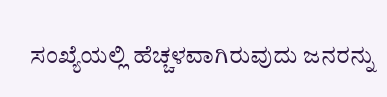ಸಂಖ್ಯೆಯಲ್ಲಿ ಹೆಚ್ಚಳವಾಗಿರುವುದು ಜನರನ್ನು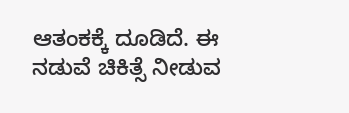ಆತಂಕಕ್ಕೆ ದೂಡಿದೆ. ಈ ನಡುವೆ ಚಿಕಿತ್ಸೆ ನೀಡುವ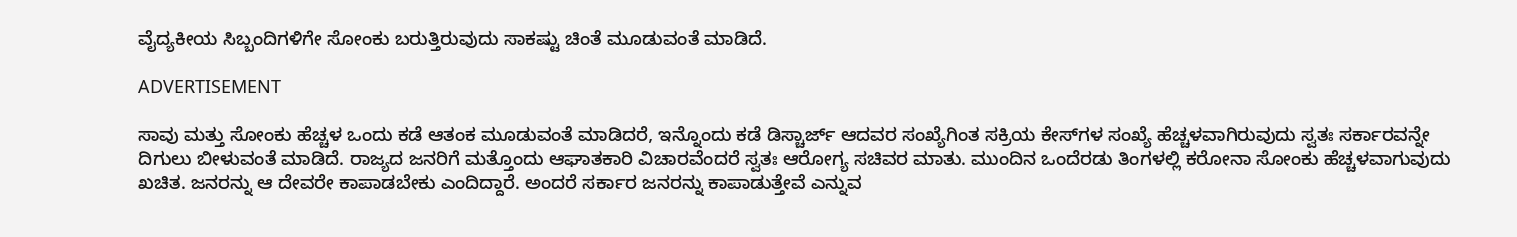ವೈದ್ಯಕೀಯ ಸಿಬ್ಬಂದಿಗಳಿಗೇ ಸೋಂಕು ಬರುತ್ತಿರುವುದು ಸಾಕಷ್ಟು ಚಿಂತೆ ಮೂಡುವಂತೆ ಮಾಡಿದೆ.

ADVERTISEMENT

ಸಾವು ಮತ್ತು ಸೋಂಕು ಹೆಚ್ಚಳ ಒಂದು ಕಡೆ ಆತಂಕ ಮೂಡುವಂತೆ ಮಾಡಿದರೆ, ಇನ್ನೊಂದು ಕಡೆ ಡಿಸ್ಚಾರ್ಜ್‌ ಆದವರ ಸಂಖ್ಯೆಗಿಂತ ಸಕ್ರಿಯ ಕೇಸ್‌ಗಳ ಸಂಖ್ಯೆ ಹೆಚ್ಚಳವಾಗಿರುವುದು ಸ್ವತಃ ಸರ್ಕಾರವನ್ನೇ ದಿಗುಲು ಬೀಳುವಂತೆ ಮಾಡಿದೆ. ರಾಜ್ಯದ ಜನರಿಗೆ ಮತ್ತೊಂದು ಆಘಾತಕಾರಿ ವಿಚಾರವೆಂದರೆ ಸ್ವತಃ ಆರೋಗ್ಯ ಸಚಿವರ ಮಾತು. ಮುಂದಿನ ಒಂದೆರಡು ತಿಂಗಳಲ್ಲಿ ಕರೋನಾ ಸೋಂಕು ಹೆಚ್ಚಳವಾಗುವುದು ಖಚಿತ. ಜನರನ್ನು ಆ ದೇವರೇ ಕಾಪಾಡಬೇಕು ಎಂದಿದ್ದಾರೆ. ಅಂದರೆ ಸರ್ಕಾರ ಜನರನ್ನು ಕಾಪಾಡುತ್ತೇವೆ ಎನ್ನುವ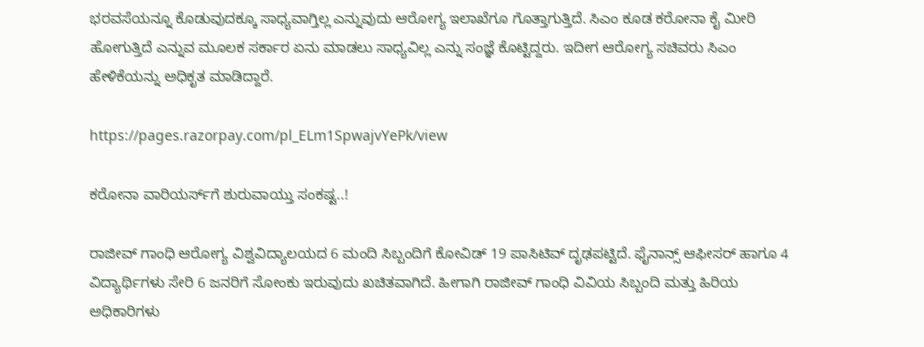ಭರವಸೆಯನ್ನೂ ಕೊಡುವುದಕ್ಕೂ ಸಾಧ್ಯವಾಗ್ತಿಲ್ಲ ಎನ್ನುವುದು ಆರೋಗ್ಯ ಇಲಾಖೆಗೂ ಗೊತ್ತಾಗುತ್ತಿದೆ. ಸಿಎಂ ಕೂಡ ಕರೋನಾ ಕೈ ಮೀರಿ ಹೋಗುತ್ತಿದೆ ಎನ್ನುವ ಮೂಲಕ ಸರ್ಕಾರ ಏನು ಮಾಡಲು ಸಾಧ್ಯವಿಲ್ಲ ಎನ್ನು ಸಂಜ್ಞೆ ಕೊಟ್ಟಿದ್ದರು. ಇದೀಗ ಆರೋಗ್ಯ ಸಚಿವರು ಸಿಎಂ ಹೇಳಿಕೆಯನ್ನು ಅಧಿಕೃತ ಮಾಡಿದ್ದಾರೆ.

https://pages.razorpay.com/pl_ELm1SpwajvYePk/view

ಕರೋನಾ ವಾರಿಯರ್ಸ್‌ಗೆ ಶುರುವಾಯ್ತು ಸಂಕಷ್ಟ..!

ರಾಜೀವ್ ಗಾಂಧಿ ಆರೋಗ್ಯ ವಿಶ್ವವಿದ್ಯಾಲಯದ 6 ಮಂದಿ ಸಿಬ್ಬಂದಿಗೆ ಕೋವಿಡ್‌ 19 ಪಾಸಿಟಿವ್ ದೃಢಪಟ್ಟಿದೆ. ಫೈನಾನ್ಸ್ ಆಫೀಸರ್ ಹಾಗೂ 4 ವಿದ್ಯಾರ್ಥಿಗಳು ಸೇರಿ 6 ಜನರಿಗೆ ಸೋಂಕು ಇರುವುದು ಖಚಿತವಾಗಿದೆ. ಹೀಗಾಗಿ ರಾಜೀವ್ ಗಾಂಧಿ ವಿವಿಯ ಸಿಬ್ಬಂದಿ ಮತ್ತು ಹಿರಿಯ ಅಧಿಕಾರಿಗಳು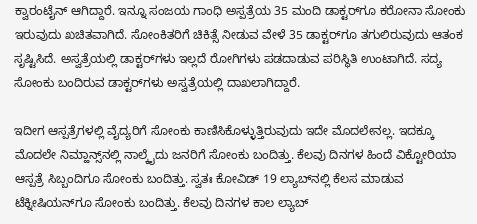ಕ್ವಾರಂಟೈನ್ ಆಗಿದ್ದಾರೆ. ಇನ್ನೂ ಸಂಜಯ ಗಾಂಧಿ ಅಸ್ಪತ್ರೆಯ 35 ಮಂದಿ ಡಾಕ್ಟರ್‌ಗೂ ಕರೋನಾ ಸೋಂಕು ಇರುವುದು ಖಚಿತವಾಗಿದೆ. ಸೋಂಕಿತರಿಗೆ ಚಿಕಿತ್ಸೆ ನೀಡುವ ವೇಳೆ 35 ಡಾಕ್ಟರ್‌ಗೂ ತಗುಲಿರುವುದು ಆತಂಕ ಸೃಷ್ಟಿಸಿದೆ. ಅಸ್ವತ್ರೆಯಲ್ಲಿ ಡಾಕ್ಟರ್‌ಗಳು ಇಲ್ಲದೆ ರೋಗಿಗಳು ಪಡದಾಡುವ ಪರಿಸ್ಥಿತಿ ಉಂಟಾಗಿದೆ. ಸದ್ಯ ಸೋಂಕು ಬಂದಿರುವ ಡಾಕ್ಟರ್‌ಗಳು ಅಸ್ವತ್ರೆಯಲ್ಲಿ ದಾಖಲಾಗಿದ್ದಾರೆ.

ಇದೀಗ ಆಸ್ಪತ್ರೆಗಳಲ್ಲಿ ವೈದ್ಯರಿಗೆ ಸೋಂಕು ಕಾಣಿಸಿಕೊಳ್ಳುತ್ತಿರುವುದು ಇದೇ ಮೊದಲೇನಲ್ಲ. ಇದಕ್ಕೂ ಮೊದಲೇ ನಿಮ್ಹಾನ್ಸ್‌ನಲ್ಲಿ ನಾಲ್ಕೈದು ಜನರಿಗೆ ಸೋಂಕು ಬಂದಿತ್ತು. ಕೆಲವು ದಿನಗಳ ಹಿಂದೆ ವಿಕ್ಟೋರಿಯಾ ಆಸ್ಪತ್ರೆ ಸಿಬ್ಬಂದಿಗೂ ಸೋಂಕು ಬಂದಿತ್ತು. ಸ್ವತಃ ಕೋವಿಡ್ 19 ಲ್ಯಾಬ್‌ನಲ್ಲಿ ಕೆಲಸ ಮಾಡುವ ಟೆಕ್ನೀಷಿಯನ್‌ಗೂ ಸೋಂಕು ಬಂದಿತ್ತು. ಕೆಲವು ದಿನಗಳ ಕಾಲ ಲ್ಯಾಬ್‌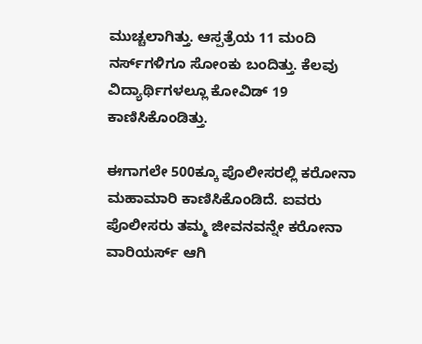ಮುಚ್ಚಲಾಗಿತ್ತು. ಆಸ್ಪತ್ರೆಯ 11 ಮಂದಿ ನರ್ಸ್‌ಗಳಿಗೂ ಸೋಂಕು ಬಂದಿತ್ತು. ಕೆಲವು ವಿದ್ಯಾರ್ಥಿಗಳಲ್ಲೂ ಕೋವಿಡ್‌ 19 ಕಾಣಿಸಿಕೊಂಡಿತ್ತು.

ಈಗಾಗಲೇ 500ಕ್ಕೂ ಪೊಲೀಸರಲ್ಲಿ ಕರೋನಾ ಮಹಾಮಾರಿ ಕಾಣಿಸಿಕೊಂಡಿದೆ. ಐವರು ಪೊಲೀಸರು ತಮ್ಮ ಜೀವನವನ್ನೇ ಕರೋನಾ ವಾರಿಯರ್ಸ್‌ ಆಗಿ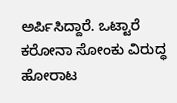ಅರ್ಪಿಸಿದ್ದಾರೆ. ಒಟ್ಟಾರೆ ಕರೋನಾ ಸೋಂಕು ವಿರುದ್ಧ ಹೋರಾಟ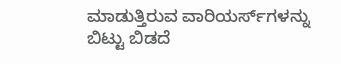ಮಾಡುತ್ತಿರುವ ವಾರಿಯರ್ಸ್‌ಗಳನ್ನು ಬಿಟ್ಟು ಬಿಡದೆ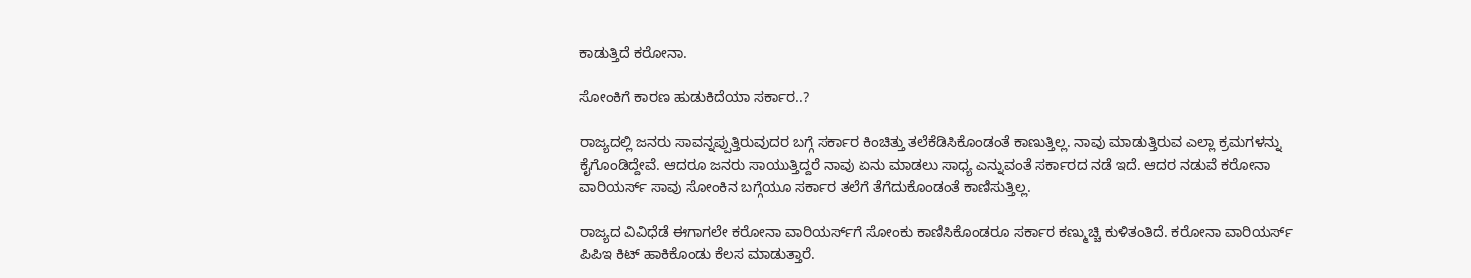ಕಾಡುತ್ತಿದೆ ಕರೋನಾ.

ಸೋಂಕಿಗೆ ಕಾರಣ ಹುಡುಕಿದೆಯಾ ಸರ್ಕಾರ..?

ರಾಜ್ಯದಲ್ಲಿ ಜನರು ಸಾವನ್ನಪ್ಪುತ್ತಿರುವುದರ ಬಗ್ಗೆ ಸರ್ಕಾರ ಕಿಂಚಿತ್ತು ತಲೆಕೆಡಿಸಿಕೊಂಡಂತೆ ಕಾಣುತ್ತಿಲ್ಲ. ನಾವು ಮಾಡುತ್ತಿರುವ ಎಲ್ಲಾ ಕ್ರಮಗಳನ್ನು ಕೈಗೊಂಡಿದ್ದೇವೆ. ಆದರೂ ಜನರು ಸಾಯುತ್ತಿದ್ದರೆ ನಾವು ಏನು ಮಾಡಲು ಸಾಧ್ಯ ಎನ್ನುವಂತೆ ಸರ್ಕಾರದ ನಡೆ ಇದೆ. ಆದರ ನಡುವೆ ಕರೋನಾ ವಾರಿಯರ್ಸ್‌ ಸಾವು ಸೋಂಕಿನ ಬಗ್ಗೆಯೂ ಸರ್ಕಾರ ತಲೆಗೆ ತೆಗೆದುಕೊಂಡಂತೆ ಕಾಣಿಸುತ್ತಿಲ್ಲ.

ರಾಜ್ಯದ ವಿವಿಧೆಡೆ ಈಗಾಗಲೇ ಕರೋನಾ ವಾರಿಯರ್ಸ್‌ಗೆ ಸೋಂಕು ಕಾಣಿಸಿಕೊಂಡರೂ ಸರ್ಕಾರ ಕಣ್ಮುಚ್ಚಿ ಕುಳಿತಂತಿದೆ. ಕರೋನಾ ವಾರಿಯರ್ಸ್‌ ಪಿಪಿಇ ಕಿಟ್‌ ಹಾಕಿಕೊಂಡು ಕೆಲಸ ಮಾಡುತ್ತಾರೆ.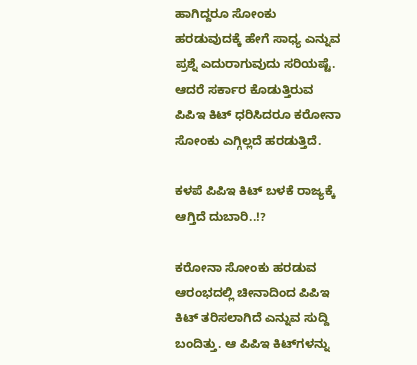ಹಾಗಿದ್ದರೂ ಸೋಂಕು ಹರಡುವುದಕ್ಕೆ ಹೇಗೆ ಸಾಧ್ಯ ಎನ್ನುವ ಪ್ರಶ್ನೆ ಎದುರಾಗುವುದು ಸರಿಯಷ್ಟೆ. ಆದರೆ ಸರ್ಕಾರ ಕೊಡುತ್ತಿರುವ ಪಿಪಿಇ ಕಿಟ್‌ ಧರಿಸಿದರೂ ಕರೋನಾ ಸೋಂಕು ಎಗ್ಗಿಲ್ಲದೆ ಹರಡುತ್ತಿದೆ.

ಕಳಪೆ ಪಿಪಿಇ ಕಿಟ್‌ ಬಳಕೆ ರಾಜ್ಯಕ್ಕೆ ಆಗ್ತಿದೆ ದುಬಾರಿ..!?

ಕರೋನಾ ಸೋಂಕು ಹರಡುವ ಆರಂಭದಲ್ಲಿ ಚೀನಾದಿಂದ ಪಿಪಿಇ ಕಿಟ್‌ ತರಿಸಲಾಗಿದೆ ಎನ್ನುವ ಸುದ್ದಿ ಬಂದಿತ್ತು. ಆ ಪಿಪಿಇ ಕಿಟ್‌ಗಳನ್ನು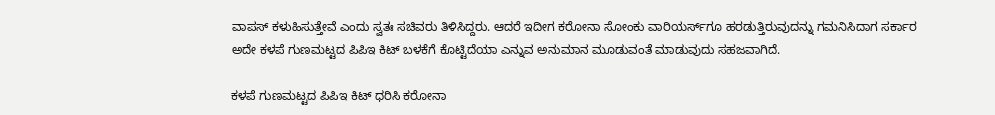ವಾಪಸ್‌ ಕಳುಹಿಸುತ್ತೇವೆ ಎಂದು ಸ್ವತಃ ಸಚಿವರು ತಿಳಿಸಿದ್ದರು. ಆದರೆ ಇದೀಗ ಕರೋನಾ ಸೋಂಕು ವಾರಿಯರ್ಸ್‌ಗೂ ಹರಡುತ್ತಿರುವುದನ್ನು ಗಮನಿಸಿದಾಗ ಸರ್ಕಾರ ಅದೇ ಕಳಪೆ ಗುಣಮಟ್ಟದ ಪಿಪಿಇ ಕಿಟ್ ಬಳಕೆಗೆ ಕೊಟ್ಟಿದೆಯಾ ಎನ್ನುವ ಅನುಮಾನ ಮೂಡುವಂತೆ ಮಾಡುವುದು ಸಹಜವಾಗಿದೆ.

ಕಳಪೆ ಗುಣಮಟ್ಟದ ಪಿಪಿಇ ಕಿಟ್‌ ಧರಿಸಿ ಕರೋನಾ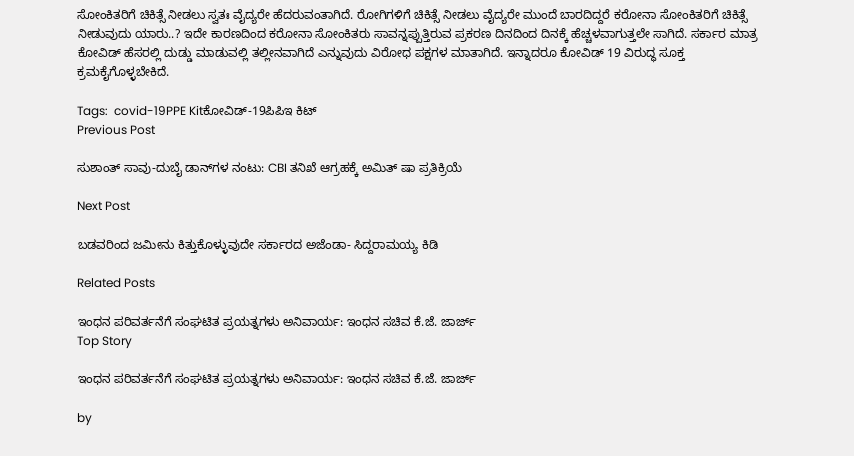ಸೋಂಕಿತರಿಗೆ ಚಿಕಿತ್ಸೆ ನೀಡಲು ಸ್ವತಃ ವೈದ್ಯರೇ ಹೆದರುವಂತಾಗಿದೆ. ರೋಗಿಗಳಿಗೆ ಚಿಕಿತ್ಸೆ ನೀಡಲು ವೈದ್ಯರೇ ಮುಂದೆ ಬಾರದಿದ್ದರೆ ಕರೋನಾ ಸೋಂಕಿತರಿಗೆ ಚಿಕಿತ್ಸೆ ನೀಡುವುದು ಯಾರು..? ಇದೇ ಕಾರಣದಿಂದ ಕರೋನಾ ಸೋಂಕಿತರು ಸಾವನ್ನಪ್ಪುತ್ತಿರುವ ಪ್ರಕರಣ ದಿನದಿಂದ ದಿನಕ್ಕೆ ಹೆಚ್ಚಳವಾಗುತ್ತಲೇ ಸಾಗಿದೆ. ಸರ್ಕಾರ ಮಾತ್ರ ಕೋವಿಡ್‌ ಹೆಸರಲ್ಲಿ ದುಡ್ಡು ಮಾಡುವಲ್ಲಿ ತಲ್ಲೀನವಾಗಿದೆ ಎನ್ನುವುದು ವಿರೋಧ ಪಕ್ಷಗಳ ಮಾತಾಗಿದೆ. ಇನ್ನಾದರೂ ಕೋವಿಡ್‌ 19 ವಿರುದ್ಧ ಸೂಕ್ತ ಕ್ರಮಕೈಗೊಳ್ಳಬೇಕಿದೆ.

Tags:  covid-19PPE Kitಕೋವಿಡ್-19ಪಿಪಿಇ ಕಿಟ್
Previous Post

ಸುಶಾಂತ್‌ ಸಾವು-ದುಬೈ ಡಾನ್‌ಗಳ ನಂಟು: CBI ತನಿಖೆ ಆಗ್ರಹಕ್ಕೆ ಅಮಿತ್‌ ಷಾ ಪ್ರತಿಕ್ರಿಯೆ

Next Post

ಬಡವರಿಂದ ಜಮೀನು ಕಿತ್ತುಕೊಳ್ಳುವುದೇ ಸರ್ಕಾರದ ಅಜೆಂಡಾ- ಸಿದ್ದರಾಮಯ್ಯ ಕಿಡಿ

Related Posts

ಇಂಧನ ಪರಿವರ್ತನೆಗೆ ಸಂಘಟಿತ ಪ್ರಯತ್ನಗಳು ಅನಿವಾರ್ಯ: ಇಂಧನ ಸಚಿವ ಕೆ.ಜೆ. ಜಾರ್ಜ್
Top Story

ಇಂಧನ ಪರಿವರ್ತನೆಗೆ ಸಂಘಟಿತ ಪ್ರಯತ್ನಗಳು ಅನಿವಾರ್ಯ: ಇಂಧನ ಸಚಿವ ಕೆ.ಜೆ. ಜಾರ್ಜ್

by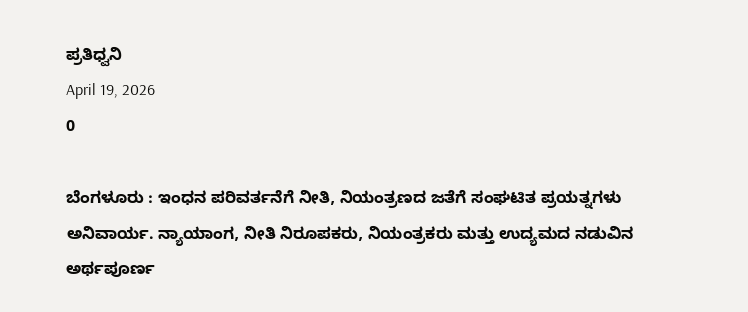ಪ್ರತಿಧ್ವನಿ
April 19, 2026
0

ಬೆಂಗಳೂರು : ಇಂಧನ ಪರಿವರ್ತನೆಗೆ ನೀತಿ, ನಿಯಂತ್ರಣದ ಜತೆಗೆ ಸಂಘಟಿತ ಪ್ರಯತ್ನಗಳು ಅನಿವಾರ್ಯ. ನ್ಯಾಯಾಂಗ, ನೀತಿ ನಿರೂಪಕರು, ನಿಯಂತ್ರಕರು ಮತ್ತು ಉದ್ಯಮದ ನಡುವಿನ ಅರ್ಥಪೂರ್ಣ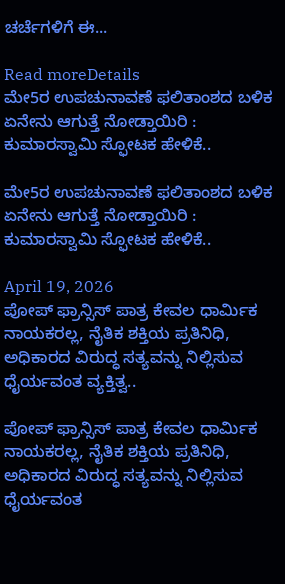ಚರ್ಚೆಗಳಿಗೆ ಈ...

Read moreDetails
ಮೇ5ರ ಉಪಚುನಾವಣೆ ಫಲಿತಾಂಶದ ಬಳಿಕ ಏನೇನು ಆಗುತ್ತೆ ನೋಡ್ತಾಯಿರಿ : ಕುಮಾರಸ್ವಾಮಿ ಸ್ಫೋಟಕ ಹೇಳಿಕೆ..

ಮೇ5ರ ಉಪಚುನಾವಣೆ ಫಲಿತಾಂಶದ ಬಳಿಕ ಏನೇನು ಆಗುತ್ತೆ ನೋಡ್ತಾಯಿರಿ : ಕುಮಾರಸ್ವಾಮಿ ಸ್ಫೋಟಕ ಹೇಳಿಕೆ..

April 19, 2026
ಪೋಪ್ ಫ್ರಾನ್ಸಿಸ್ ಪಾತ್ರ ಕೇವಲ ಧಾರ್ಮಿಕ ನಾಯಕರಲ್ಲ, ನೈತಿಕ ಶಕ್ತಿಯ ಪ್ರತಿನಿಧಿ, ಅಧಿಕಾರದ ವಿರುದ್ಧ ಸತ್ಯವನ್ನು ನಿಲ್ಲಿಸುವ ಧೈರ್ಯವಂತ ವ್ಯಕ್ತಿತ್ವ..

ಪೋಪ್ ಫ್ರಾನ್ಸಿಸ್ ಪಾತ್ರ ಕೇವಲ ಧಾರ್ಮಿಕ ನಾಯಕರಲ್ಲ, ನೈತಿಕ ಶಕ್ತಿಯ ಪ್ರತಿನಿಧಿ, ಅಧಿಕಾರದ ವಿರುದ್ಧ ಸತ್ಯವನ್ನು ನಿಲ್ಲಿಸುವ ಧೈರ್ಯವಂತ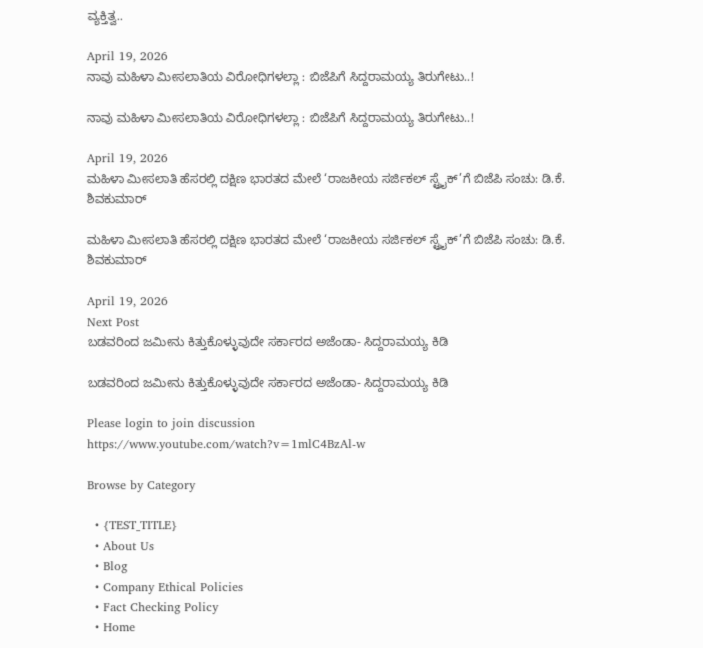ವ್ಯಕ್ತಿತ್ವ..

April 19, 2026
ನಾವು ಮಹಿಳಾ ಮೀಸಲಾತಿಯ ವಿರೋಧಿಗಳಲ್ಲಾ : ಬಿಜೆಪಿಗೆ ಸಿದ್ದರಾಮಯ್ಯ ತಿರುಗೇಟು..!

ನಾವು ಮಹಿಳಾ ಮೀಸಲಾತಿಯ ವಿರೋಧಿಗಳಲ್ಲಾ : ಬಿಜೆಪಿಗೆ ಸಿದ್ದರಾಮಯ್ಯ ತಿರುಗೇಟು..!

April 19, 2026
ಮಹಿಳಾ ಮೀಸಲಾತಿ ಹೆಸರಲ್ಲಿ ದಕ್ಷಿಣ ಭಾರತದ ಮೇಲೆ ‘ರಾಜಕೀಯ ಸರ್ಜಿಕಲ್ ಸ್ಟ್ರೈಕ್’ಗೆ ಬಿಜೆಪಿ ಸಂಚು: ಡಿ.ಕೆ. ಶಿವಕುಮಾರ್

ಮಹಿಳಾ ಮೀಸಲಾತಿ ಹೆಸರಲ್ಲಿ ದಕ್ಷಿಣ ಭಾರತದ ಮೇಲೆ ‘ರಾಜಕೀಯ ಸರ್ಜಿಕಲ್ ಸ್ಟ್ರೈಕ್’ಗೆ ಬಿಜೆಪಿ ಸಂಚು: ಡಿ.ಕೆ. ಶಿವಕುಮಾರ್

April 19, 2026
Next Post
ಬಡವರಿಂದ ಜಮೀನು ಕಿತ್ತುಕೊಳ್ಳುವುದೇ ಸರ್ಕಾರದ ಅಜೆಂಡಾ- ಸಿದ್ದರಾಮಯ್ಯ ಕಿಡಿ

ಬಡವರಿಂದ ಜಮೀನು ಕಿತ್ತುಕೊಳ್ಳುವುದೇ ಸರ್ಕಾರದ ಅಜೆಂಡಾ- ಸಿದ್ದರಾಮಯ್ಯ ಕಿಡಿ

Please login to join discussion
https://www.youtube.com/watch?v=1mlC4BzAl-w

Browse by Category

  • {TEST_TITLE}
  • About Us
  • Blog
  • Company Ethical Policies
  • Fact Checking Policy
  • Home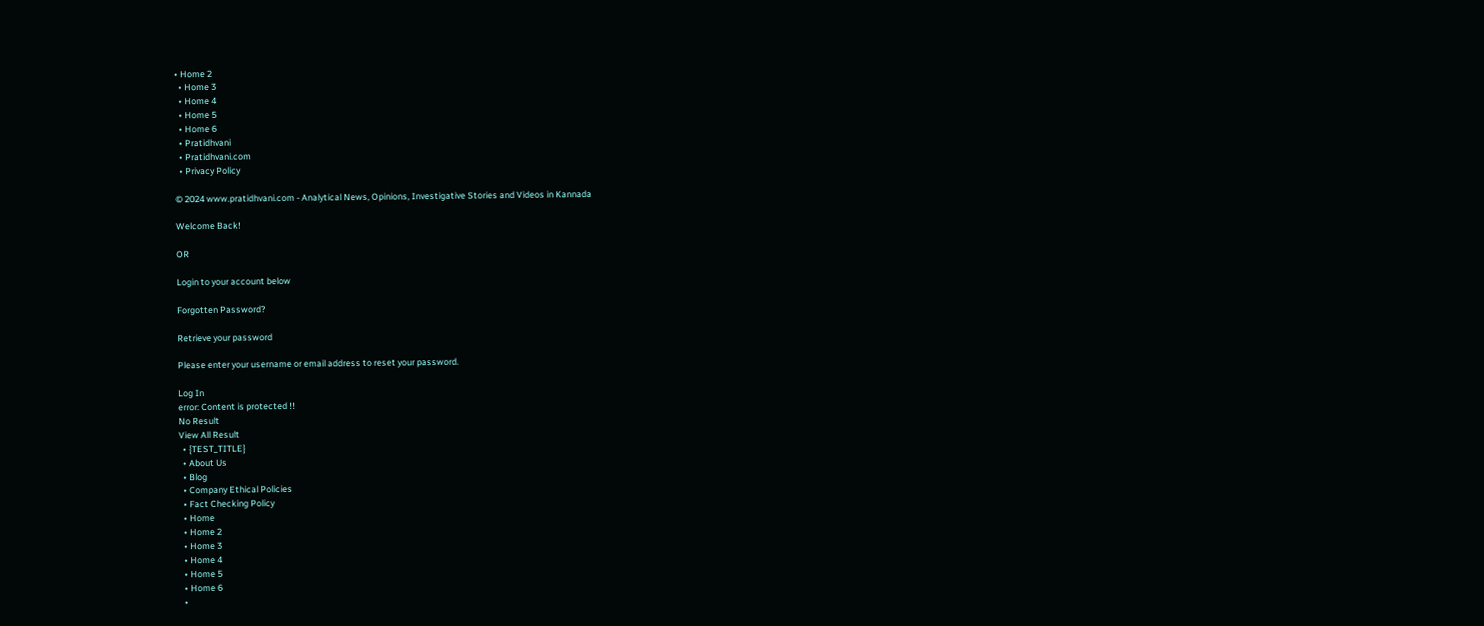• Home 2
  • Home 3
  • Home 4
  • Home 5
  • Home 6
  • Pratidhvani
  • Pratidhvani.com
  • Privacy Policy

© 2024 www.pratidhvani.com - Analytical News, Opinions, Investigative Stories and Videos in Kannada

Welcome Back!

OR

Login to your account below

Forgotten Password?

Retrieve your password

Please enter your username or email address to reset your password.

Log In
error: Content is protected !!
No Result
View All Result
  • {TEST_TITLE}
  • About Us
  • Blog
  • Company Ethical Policies
  • Fact Checking Policy
  • Home
  • Home 2
  • Home 3
  • Home 4
  • Home 5
  • Home 6
  •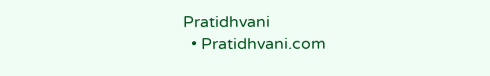Pratidhvani
  • Pratidhvani.com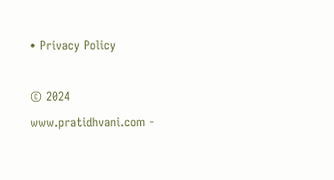• Privacy Policy

© 2024 www.pratidhvani.com -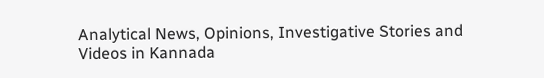Analytical News, Opinions, Investigative Stories and Videos in Kannada